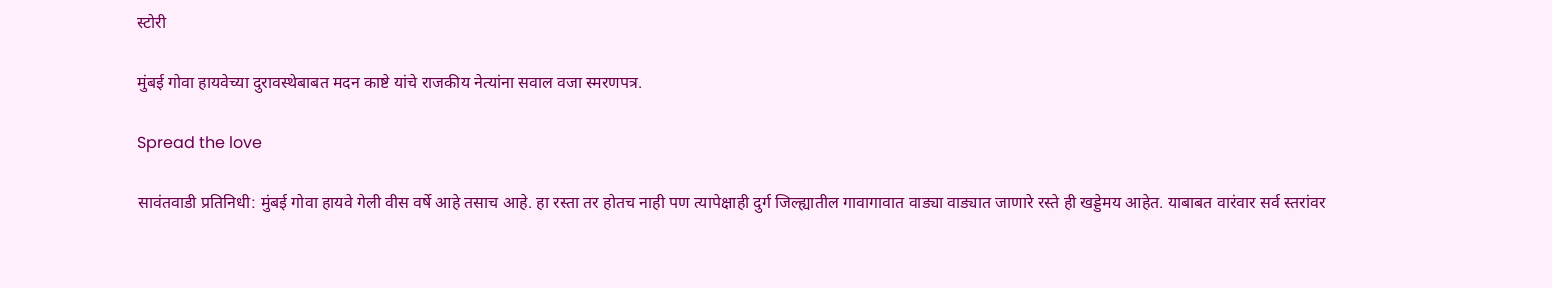स्टोरी

मुंबई गोवा हायवेच्या दुरावस्थेबाबत मदन काष्टे यांचे राजकीय नेत्यांना सवाल वजा स्मरणपत्र.

Spread the love

सावंतवाडी प्रतिनिधी: मुंबई गोवा हायवे गेली वीस वर्षे आहे तसाच आहे. हा रस्ता तर होतच नाही पण त्यापेक्षाही दुर्ग जिल्ह्यातील गावागावात वाड्या वाड्यात जाणारे रस्ते ही खड्डेमय आहेत. याबाबत वारंवार सर्व स्तरांवर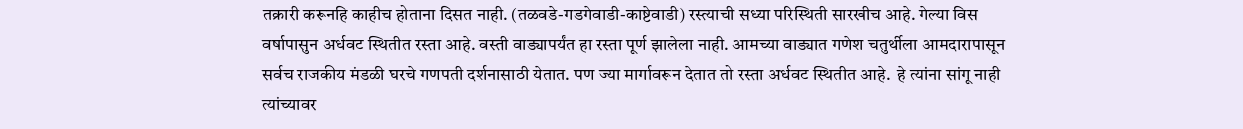तक्रारी करूनहि काहीच होताना दिसत नाही. (तळवडे-गडगेवाडी-काष्टेवाडी) रस्त्याची सध्या परिस्थिती सारखीच आहे. गेल्या विस वर्षापासुन अर्धवट स्थितीत रस्ता आहे. वस्ती वाड्यापर्यंत हा रस्ता पूर्ण झालेला नाही. आमच्या वाड्यात गणेश चतुर्थीला आमदारापासून सर्वच राजकीय मंडळी घरचे गणपती दर्शनासाठी येतात. पण ज्या मार्गावरून देतात तो रस्ता अर्धवट स्थितीत आहे.  हे त्यांना सांगू नाही त्यांच्यावर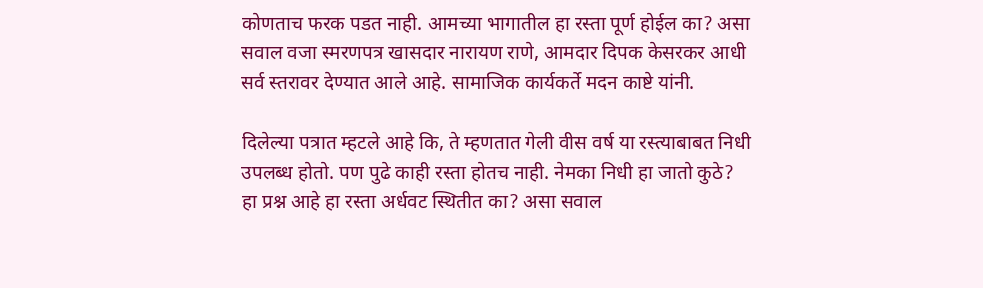कोणताच फरक पडत नाही. आमच्या भागातील हा रस्ता पूर्ण होईल का? असा सवाल वजा स्मरणपत्र खासदार नारायण राणे, आमदार दिपक केसरकर आधी सर्व स्तरावर देण्यात आले आहे. सामाजिक कार्यकर्ते मदन काष्टे यांनी.

दिलेल्या पत्रात म्हटले आहे कि, ते म्हणतात गेली वीस वर्ष या रस्त्याबाबत निधी उपलब्ध होतो. पण पुढे काही रस्ता होतच नाही. नेमका निधी हा जातो कुठे? हा प्रश्न आहे हा रस्ता अर्धवट स्थितीत का? असा सवाल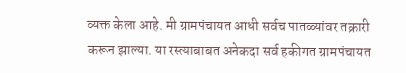व्यक्त केला आहे. मी ग्रामपंचायत आधी सर्वच पातळ्यांवर तक्रारी करून झाल्या. या रस्त्याबाबत अनेकदा सर्व हकीगत ग्रामपंचायत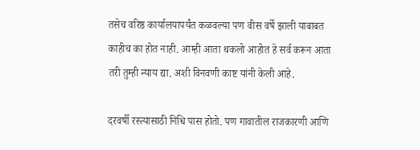तसेच वरिष्ठ कार्यालयापर्यंत कळवल्या पण वीस वर्षे झाली याबाबत काहीच का होत नाही. आम्ही आता थकलो आहोत हे सर्व करून आता तरी तुम्ही न्याय द्या. अशी विनवणी काष्ट यांनी केली आहे.

दरवर्षी रस्त्यासाठी निधि पास होतो. पण गावातील राजकारणी आणि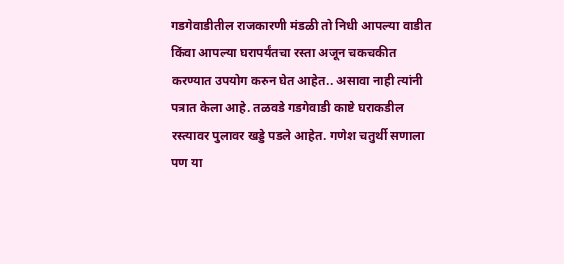गडगेवाडीतील राजकारणी मंडळी तो निधी आपल्या वाडीत किंवा आपल्या घरापर्यंतचा रस्ता अजून चकचकीत करण्यात उपयोग करुन घेत आहेत.. असावा नाही त्यांनी पत्रात केला आहे. तळवडे गडगेवाडी काष्टे घराकडील रस्त्यावर पुलावर खड्डे पडले आहेत. गणेश चतुर्थी सणाला पण या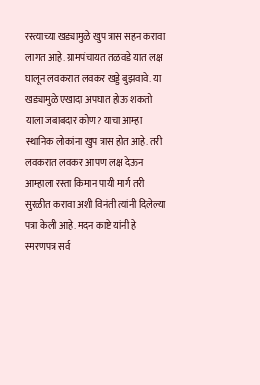रस्त्याच्या खड्यामुळे खुप त्रास सहन करावा लागत आहे. ग्रामपंचायत तळवडे यात लक्ष घालून लवकरात लवकर खड्डे बुझवावे. या खड्यामुळे एखादा अपघात होऊ शकतो याला जबाबदार कोण? याचा आम्हा स्थानिक लोकांना खुप त्रास होत आहे. तरी लवकरात लवकर आपण लक्ष देऊन आम्हाला रस्ता किमान पायी मार्ग तरी सुरळीत करावा अशी विनंती त्यांनी दिलेल्या पत्रा केली आहे. मदन काष्टे यांनी हे स्मरणपत्र सर्व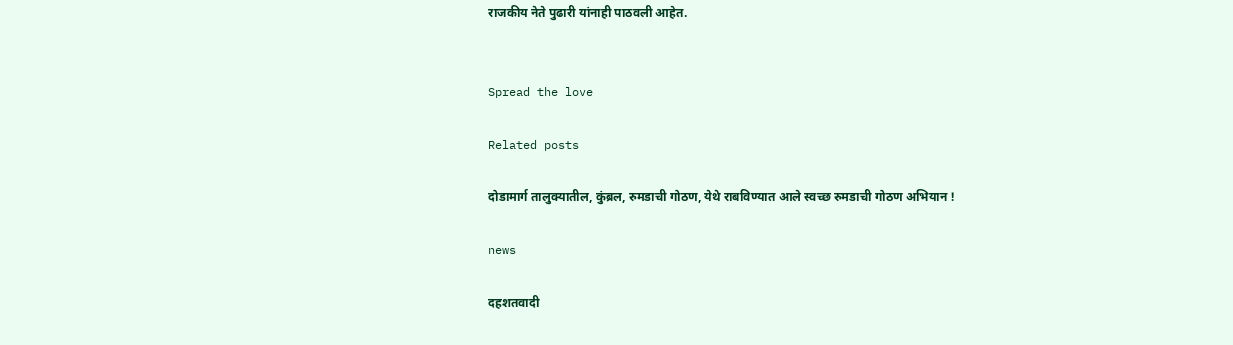राजकीय नेते पुढारी यांनाही पाठवली आहेत.


Spread the love

Related posts

दोडामार्ग तालुक्यातील, कुंब्रल, रुमडाची गोठण, येथे राबविण्यात आले स्वच्छ रुमडाची गोठण अभियान !

news

दहशतवादी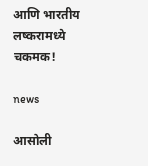आणि भारतीय लष्करामध्ये चकमक!

news

आसोली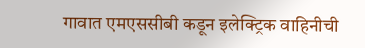गावात एमएससीबी कडून इलेक्ट्रिक वाहिनीची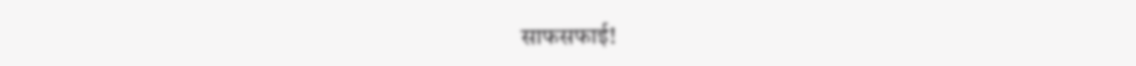साफसफाई!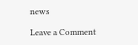news

Leave a Comment